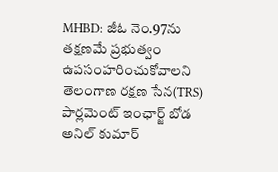MHBD: జీఓ నెం.97ను తక్షణమే ప్రభుత్వం ఉపసంహరించుకోవాలని తెలంగాణ రక్షణ సేన(TRS) పార్లమెంట్ ఇంఛార్జ్ బోడ అనిల్ కుమార్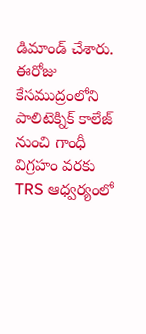డిమాండ్ చేశారు. ఈరోజు కేసముద్రంలోని పాలిటెక్నిక్ కాలేజ్ నుంచి గాంధీ విగ్రహం వరకు TRS ఆధ్వర్యంలో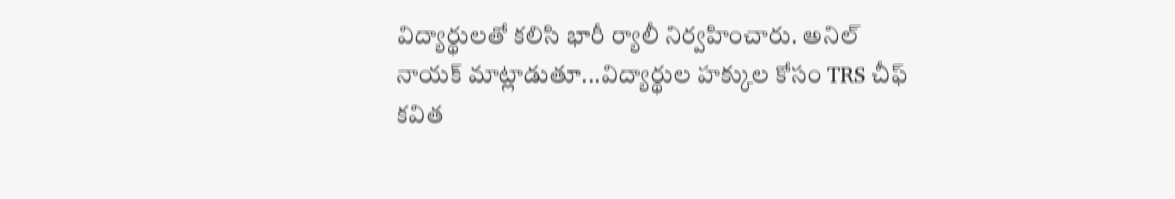విద్యార్థులతో కలిసి భారీ ర్యాలీ నిర్వహించారు. అనిల్ నాయక్ మాట్లాడుతూ...విద్యార్థుల హక్కుల కోసం TRS చీఫ్ కవిత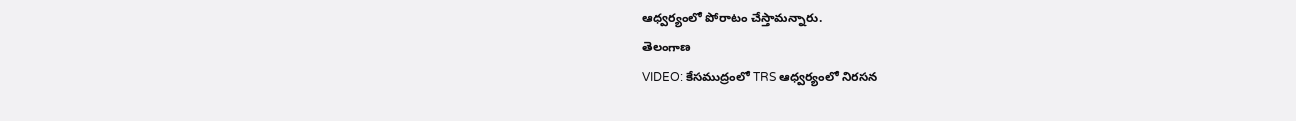ఆధ్వర్యంలో పోరాటం చేస్తామన్నారు.
తెలంగాణ
VIDEO: కేసముద్రంలో TRS ఆధ్వర్యంలో నిరసన